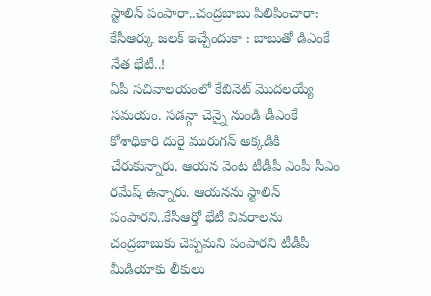స్టాలిన్ పంపారా..చంద్రబాబు పిలిపించారా: కేసీఆర్కు జలక్ ఇచ్చేందుకా : బాబుతో డిఎంకే నేత భేటీ..!
ఏపీ సచివాలయంలో కేబినెట్ మొదలయ్యే సమయం. సడన్గా చెన్నై నుండి డీఎంకే కోశాధికారి దురై మురుగన్ అక్కడికి చేరుకున్నారు. ఆయన వెంట టీడీపీ ఎంపీ సీఎం రమేష్ ఉన్నారు. ఆయనను స్టాలిన్ పంపారని..కేసీఆర్తో భేటీ వివరాలను చంద్రబాబుకు చెప్పమని పంపారని టీడీపీ మీడియాకు లీకులు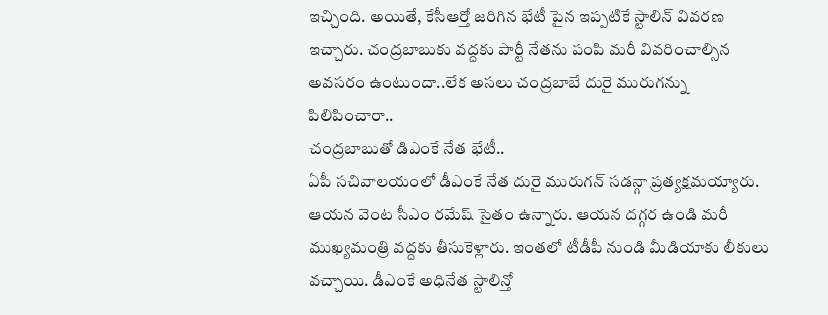ఇచ్చింది. అయితే, కేసీఆర్తో జరిగిన భేటీ పైన ఇప్పటికే స్టాలిన్ వివరణ ఇచ్చారు. చంద్రబాబుకు వద్దకు పార్టీ నేతను పంపి మరీ వివరించాల్సిన అవసరం ఉంటుందా..లేక అసలు చంద్రబాబే దురై మురుగన్ను పిలిపించారా..
చంద్రబాబుతో డిఎంకే నేత భేటీ..
ఏపీ సచివాలయంలో డీఎంకే నేత దురై మురుగన్ సడన్గా ప్రత్యక్షమయ్యారు. ఆయన వెంట సీఎం రమేష్ సైతం ఉన్నారు. ఆయన దగ్గర ఉండి మరీ ముఖ్యమంత్రి వద్దకు తీసుకెళ్లారు. ఇంతలో టీడీపీ నుండి మీడియాకు లీకులు వచ్చాయి. డీఎంకే అధినేత స్టాలిన్తో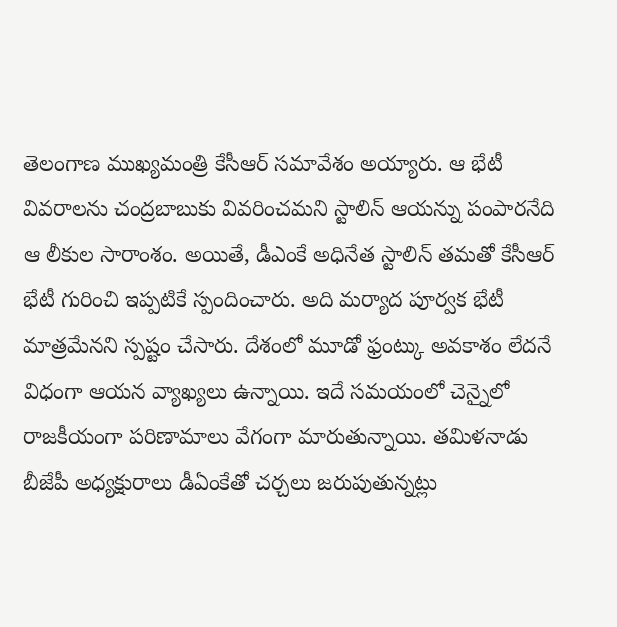తెలంగాణ ముఖ్యమంత్రి కేసీఆర్ సమావేశం అయ్యారు. ఆ భేటీ వివరాలను చంద్రబాబుకు వివరించమని స్టాలిన్ ఆయన్ను పంపారనేది ఆ లీకుల సారాంశం. అయితే, డీఎంకే అధినేత స్టాలిన్ తమతో కేసీఆర్ భేటీ గురించి ఇప్పటికే స్పందించారు. అది మర్యాద పూర్వక భేటీ మాత్రమేనని స్పష్టం చేసారు. దేశంలో మూడో ఫ్రంట్కు అవకాశం లేదనే విధంగా ఆయన వ్యాఖ్యలు ఉన్నాయి. ఇదే సమయంలో చెన్నైలో రాజకీయంగా పరిణామాలు వేగంగా మారుతున్నాయి. తమిళనాడు బీజేపీ అధ్యక్షురాలు డీఏంకేతో చర్చలు జరుపుతున్నట్లు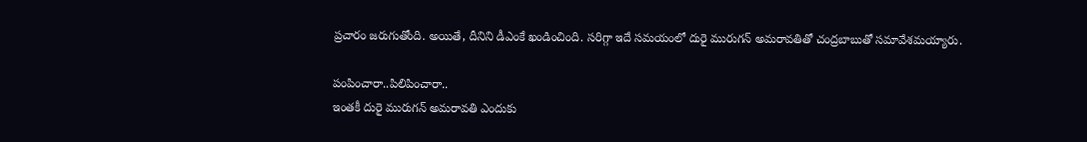ప్రచారం జరుగుతోంది. అయితే, దీనిని డీఎంకే ఖండించింది. సరిగ్గా ఇదే సమయంలో దురై మురుగన్ అమరావతితో చంద్రబాబుతో సమావేశమయ్యారు.

పంపించారా..పిలిపించారా..
ఇంతకీ దురై మురుగన్ అమరావతి ఎందుకు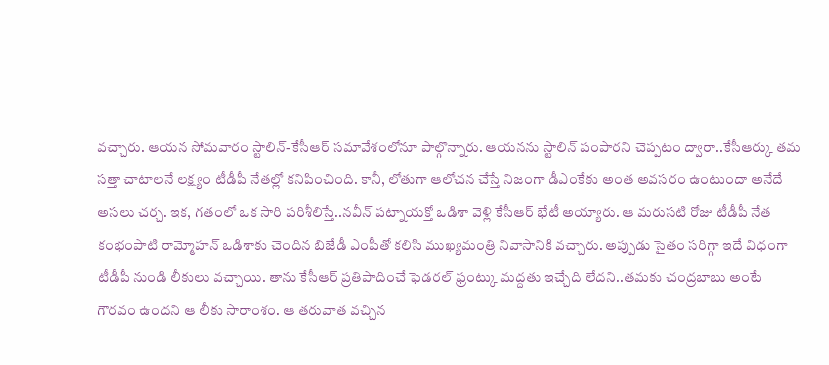వచ్చారు. ఆయన సోమవారం స్టాలిన్-కేసీఆర్ సమావేశంలోనూ పాల్గొన్నారు. ఆయనను స్టాలిన్ పంపారని చెప్పటం ద్వారా..కేసీఆర్కు తమ సత్తా చాటాలనే లక్ష్యం టీడీపీ నేతల్లో కనిపించింది. కానీ, లోతుగా ఆలోచన చేస్తే నిజంగా డీఎంకేకు అంత అవసరం ఉంటుందా అనేదే అసలు చర్చ. ఇక, గతంలో ఒక సారి పరిశీలిస్తే..నవీన్ పట్నాయక్తో ఒడిశా వెళ్లి కేసీఆర్ భేటీ అయ్యారు. ఆ మరుసటి రోజు టీడీపీ నేత కంభంపాటి రామ్మోహన్ ఒడిశాకు చెందిన బిజేడీ ఎంపీతో కలిసి ముఖ్యమంత్రి నివాసానికి వచ్చారు. అప్పుడు సైతం సరిగ్గా ఇదే విధంగా టీడీపీ నుండి లీకులు వచ్చాయి. తాను కేసీఆర్ ప్రతిపాదించే ఫెడరల్ ఫ్రంట్కు మద్దతు ఇచ్చేది లేదని..తమకు చంద్రబాబు అంటే గౌరవం ఉందని ఆ లీకు సారాంశం. ఆ తరువాత వచ్చిన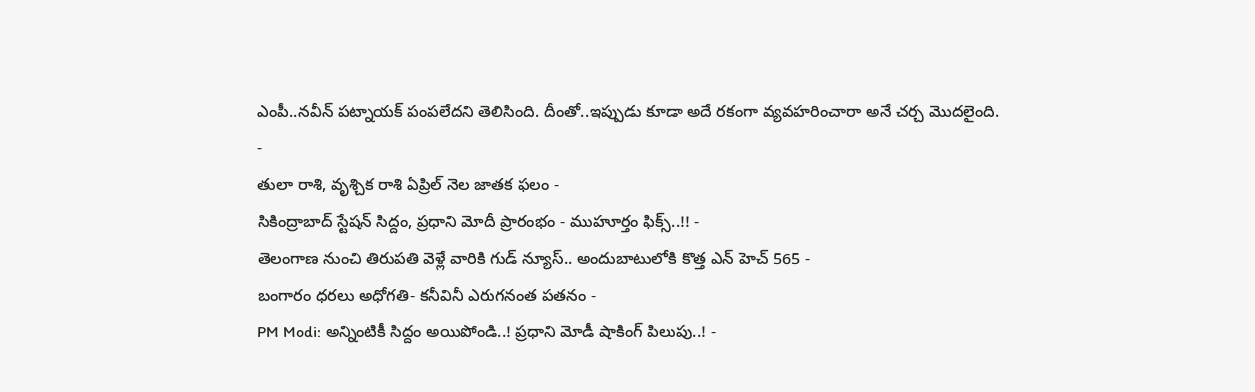ఎంపీ..నవీన్ పట్నాయక్ పంపలేదని తెలిసింది. దీంతో..ఇప్పుడు కూడా అదే రకంగా వ్యవహరించారా అనే చర్చ మొదలైంది.
-
తులా రాశి, వృశ్చిక రాశి ఏప్రిల్ నెల జాతక ఫలం -
సికింద్రాబాద్ స్టేషన్ సిద్దం, ప్రధాని మోదీ ప్రారంభం - ముహూర్తం ఫిక్స్..!! -
తెలంగాణ నుంచి తిరుపతి వెళ్లే వారికి గుడ్ న్యూస్.. అందుబాటులోకి కొత్త ఎన్ హెచ్ 565 -
బంగారం ధరలు అధోగతి- కనీవినీ ఎరుగనంత పతనం -
PM Modi: అన్నింటికీ సిద్దం అయిపోండి..! ప్రధాని మోడీ షాకింగ్ పిలుపు..! -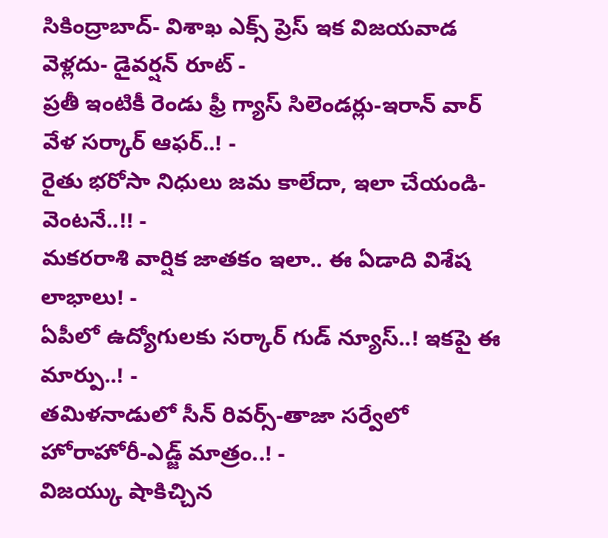సికింద్రాబాద్- విశాఖ ఎక్స్ ప్రెస్ ఇక విజయవాడ వెళ్లదు- డైవర్షన్ రూట్ -
ప్రతీ ఇంటికీ రెండు ఫ్రీ గ్యాస్ సిలెండర్లు-ఇరాన్ వార్ వేళ సర్కార్ ఆఫర్..! -
రైతు భరోసా నిధులు జమ కాలేదా, ఇలా చేయండి- వెంటనే..!! -
మకరరాశి వార్షిక జాతకం ఇలా.. ఈ ఏడాది విశేష లాభాలు! -
ఏపీలో ఉద్యోగులకు సర్కార్ గుడ్ న్యూస్..! ఇకపై ఈ మార్పు..! -
తమిళనాడులో సీన్ రివర్స్-తాజా సర్వేలో హోరాహోరీ-ఎడ్జ్ మాత్రం..! -
విజయ్కు షాకిచ్చిన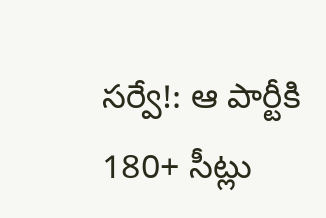సర్వే!: ఆ పార్టీకి 180+ సీట్లు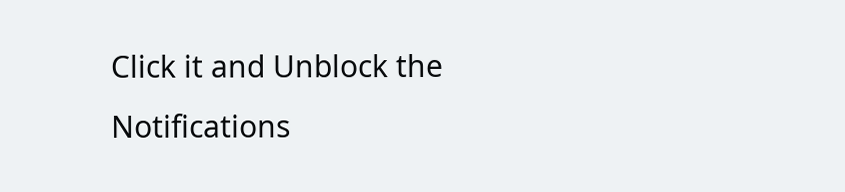Click it and Unblock the Notifications